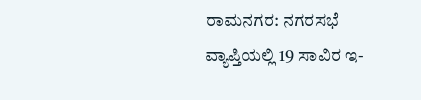ರಾಮನಗರ: ನಗರಸಭೆ ವ್ಯಾಪ್ತಿಯಲ್ಲಿ 19 ಸಾವಿರ ಇ-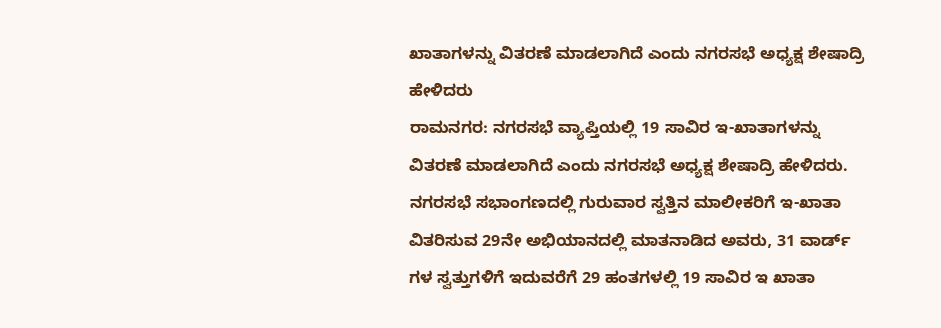ಖಾತಾಗಳನ್ನು ವಿತರಣೆ ಮಾಡಲಾಗಿದೆ ಎಂದು ನಗರಸಭೆ ಅಧ್ಯಕ್ಷ ಶೇಷಾದ್ರಿ ಹೇಳಿದರು
ರಾಮನಗರ: ನಗರಸಭೆ ವ್ಯಾಪ್ತಿಯಲ್ಲಿ 19 ಸಾವಿರ ಇ-ಖಾತಾಗಳನ್ನು ವಿತರಣೆ ಮಾಡಲಾಗಿದೆ ಎಂದು ನಗರಸಭೆ ಅಧ್ಯಕ್ಷ ಶೇಷಾದ್ರಿ ಹೇಳಿದರು.
ನಗರಸಭೆ ಸಭಾಂಗಣದಲ್ಲಿ ಗುರುವಾರ ಸ್ವತ್ತಿನ ಮಾಲೀಕರಿಗೆ ಇ-ಖಾತಾ ವಿತರಿಸುವ 29ನೇ ಅಭಿಯಾನದಲ್ಲಿ ಮಾತನಾಡಿದ ಅವರು, 31 ವಾರ್ಡ್ ಗಳ ಸ್ವತ್ತುಗಳಿಗೆ ಇದುವರೆಗೆ 29 ಹಂತಗಳಲ್ಲಿ 19 ಸಾವಿರ ಇ ಖಾತಾ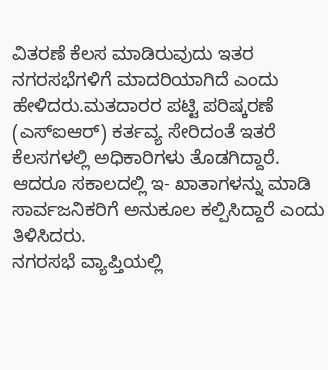ವಿತರಣೆ ಕೆಲಸ ಮಾಡಿರುವುದು ಇತರ ನಗರಸಭೆಗಳಿಗೆ ಮಾದರಿಯಾಗಿದೆ ಎಂದು ಹೇಳಿದರು.ಮತದಾರರ ಪಟ್ಟಿ ಪರಿಷ್ಕರಣೆ (ಎಸ್ಐಆರ್) ಕರ್ತವ್ಯ ಸೇರಿದಂತೆ ಇತರೆ ಕೆಲಸಗಳಲ್ಲಿ ಅಧಿಕಾರಿಗಳು ತೊಡಗಿದ್ದಾರೆ. ಆದರೂ ಸಕಾಲದಲ್ಲಿ ಇ- ಖಾತಾಗಳನ್ನು ಮಾಡಿ ಸಾರ್ವಜನಿಕರಿಗೆ ಅನುಕೂಲ ಕಲ್ಪಿಸಿದ್ದಾರೆ ಎಂದು ತಿಳಿಸಿದರು.
ನಗರಸಭೆ ವ್ಯಾಪ್ತಿಯಲ್ಲಿ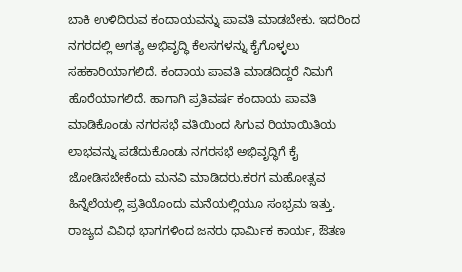ಬಾಕಿ ಉಳಿದಿರುವ ಕಂದಾಯವನ್ನು ಪಾವತಿ ಮಾಡಬೇಕು. ಇದರಿಂದ ನಗರದಲ್ಲಿ ಅಗತ್ಯ ಅಭಿವೃದ್ಧಿ ಕೆಲಸಗಳನ್ನು ಕೈಗೊಳ್ಳಲು ಸಹಕಾರಿಯಾಗಲಿದೆ. ಕಂದಾಯ ಪಾವತಿ ಮಾಡದಿದ್ದರೆ ನಿಮಗೆ ಹೊರೆಯಾಗಲಿದೆ. ಹಾಗಾಗಿ ಪ್ರತಿವರ್ಷ ಕಂದಾಯ ಪಾವತಿ ಮಾಡಿಕೊಂಡು ನಗರಸಭೆ ವತಿಯಿಂದ ಸಿಗುವ ರಿಯಾಯಿತಿಯ ಲಾಭವನ್ನು ಪಡೆದುಕೊಂಡು ನಗರಸಭೆ ಅಭಿವೃದ್ಧಿಗೆ ಕೈ ಜೋಡಿಸಬೇಕೆಂದು ಮನವಿ ಮಾಡಿದರು.ಕರಗ ಮಹೋತ್ಸವ ಹಿನ್ನೆಲೆಯಲ್ಲಿ ಪ್ರತಿಯೊಂದು ಮನೆಯಲ್ಲಿಯೂ ಸಂಭ್ರಮ ಇತ್ತು. ರಾಜ್ಯದ ವಿವಿಧ ಭಾಗಗಳಿಂದ ಜನರು ಧಾರ್ಮಿಕ ಕಾರ್ಯ, ಔತಣ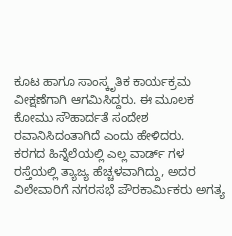ಕೂಟ ಹಾಗೂ ಸಾಂಸ್ಕೃತಿಕ ಕಾರ್ಯಕ್ರಮ ವೀಕ್ಷಣೆಗಾಗಿ ಆಗಮಿಸಿದ್ದರು. ಈ ಮೂಲಕ ಕೋಮು ಸೌಹಾರ್ದತೆ ಸಂದೇಶ ರವಾನಿಸಿದಂತಾಗಿದೆ ಎಂದು ಹೇಳಿದರು.
ಕರಗದ ಹಿನ್ನೆಲೆಯಲ್ಲಿ ಎಲ್ಲ ವಾರ್ಡ್ ಗಳ ರಸ್ತೆಯಲ್ಲಿ ತ್ಯಾಜ್ಯ ಹೆಚ್ಚಳವಾಗಿದ್ದು, ಅದರ ವಿಲೇವಾರಿಗೆ ನಗರಸಭೆ ಪೌರಕಾರ್ಮಿಕರು ಅಗತ್ಯ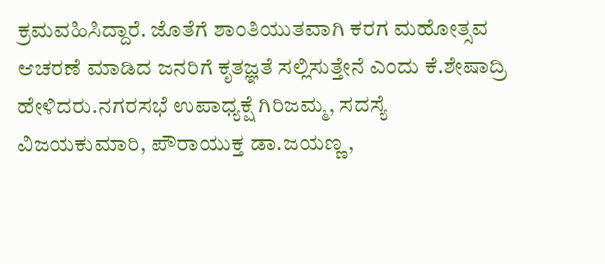ಕ್ರಮವಹಿಸಿದ್ದಾರೆ. ಜೊತೆಗೆ ಶಾಂತಿಯುತವಾಗಿ ಕರಗ ಮಹೋತ್ಸವ ಆಚರಣೆ ಮಾಡಿದ ಜನರಿಗೆ ಕೃತಜ್ಞತೆ ಸಲ್ಲಿಸುತ್ತೇನೆ ಎಂದು ಕೆ.ಶೇಷಾದ್ರಿ ಹೇಳಿದರು.ನಗರಸಭೆ ಉಪಾಧ್ಯಕ್ಷೆ ಗಿರಿಜಮ್ಮ, ಸದಸ್ಯೆ ವಿಜಯಕುಮಾರಿ, ಪೌರಾಯುಕ್ತ ಡಾ.ಜಯಣ್ಣ,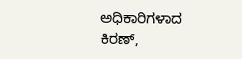ಅಧಿಕಾರಿಗಳಾದ ಕಿರಣ್,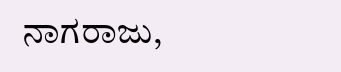ನಾಗರಾಜು,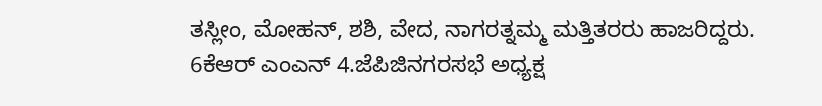ತಸ್ಲೀಂ, ಮೋಹನ್, ಶಶಿ, ವೇದ, ನಾಗರತ್ನಮ್ಮ ಮತ್ತಿತರರು ಹಾಜರಿದ್ದರು.
6ಕೆಆರ್ ಎಂಎನ್ 4.ಜೆಪಿಜಿನಗರಸಭೆ ಅಧ್ಯಕ್ಷ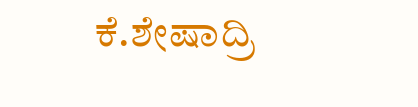ಕೆ.ಶೇಷಾದ್ರಿ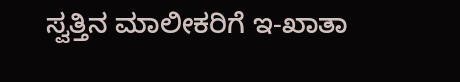ಸ್ವತ್ತಿನ ಮಾಲೀಕರಿಗೆ ಇ-ಖಾತಾ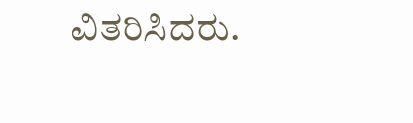ವಿತರಿಸಿದರು.